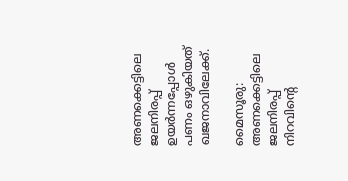അണക്കെട്ടിലെ ജലനിരപ്പ് ഉയര്‍ന്നപ്പോള്‍ പണം ഒഴുകിയത് ഖജനാവിലേക്ക്.

മൈസൂരു: അണക്കെട്ടിലെ ജലനിരപ്പ് നിറവിന്റെ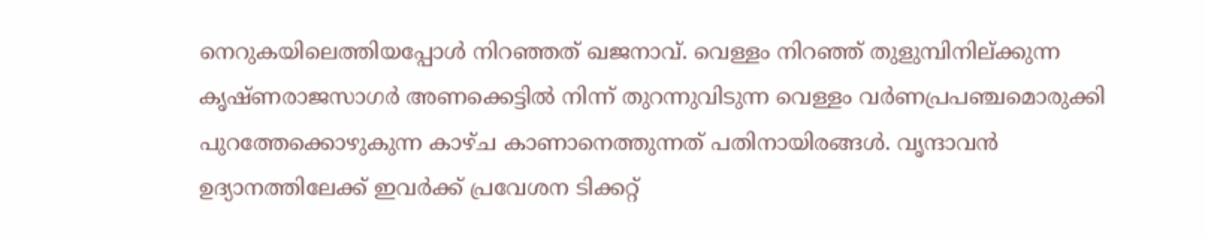നെറുകയിലെത്തിയപ്പോൾ നിറഞ്ഞത് ഖജനാവ്. വെള്ളം നിറഞ്ഞ്‌ തുളുമ്പിനില്ക്കുന്ന കൃഷ്ണരാജസാഗർ അണക്കെട്ടിൽ നിന്ന് തുറന്നുവിടുന്ന വെള്ളം വർണപ്രപഞ്ചമൊരുക്കി പുറത്തേക്കൊഴുകുന്ന കാഴ്ച കാണാനെത്തുന്നത് പതിനായിരങ്ങൾ. വൃന്ദാവൻ ഉദ്യാനത്തിലേക്ക് ഇവർക്ക് പ്രവേശന ടിക്കറ്റ്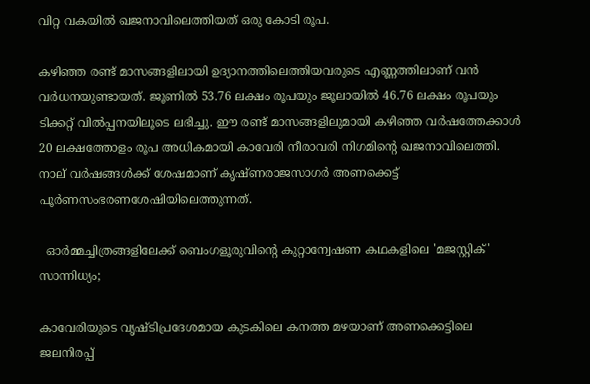വിറ്റ വകയിൽ ഖജനാവിലെത്തിയത് ഒരു കോടി രൂപ.

കഴിഞ്ഞ രണ്ട് മാസങ്ങളിലായി ഉദ്യാനത്തിലെത്തിയവരുടെ എണ്ണത്തിലാണ് വൻ വർധനയുണ്ടായത്. ജൂണിൽ 53.76 ലക്ഷം രൂപയും ജൂലായിൽ 46.76 ലക്ഷം രൂപയും ടിക്കറ്റ് വിൽപ്പനയിലൂടെ ലഭിച്ചു. ഈ രണ്ട് മാസങ്ങളിലുമായി കഴിഞ്ഞ വർഷത്തേക്കാൾ 20 ലക്ഷത്തോളം രൂപ അധികമായി കാവേരി നീരാവരി നിഗമിന്റെ ഖജനാവിലെത്തി. നാല് വർഷങ്ങൾക്ക്‌ ശേഷമാണ് കൃഷ്ണരാജസാഗർ അണക്കെട്ട് പൂർണസംഭരണശേഷിയിലെത്തുന്നത്.

  ഓർമ്മച്ചിത്രങ്ങളിലേക്ക് ബെംഗളൂരുവിന്റെ കുറ്റാന്വേഷണ കഥകളിലെ 'മജസ്റ്റിക്' സാന്നിധ്യം;

കാവേരിയുടെ വൃഷ്ടിപ്രദേശമായ കുടകിലെ കനത്ത മഴയാണ് അണക്കെട്ടിലെ ജലനിരപ്പ്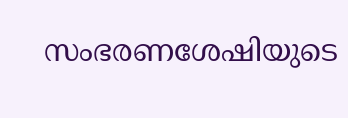സംഭരണശേഷിയുടെ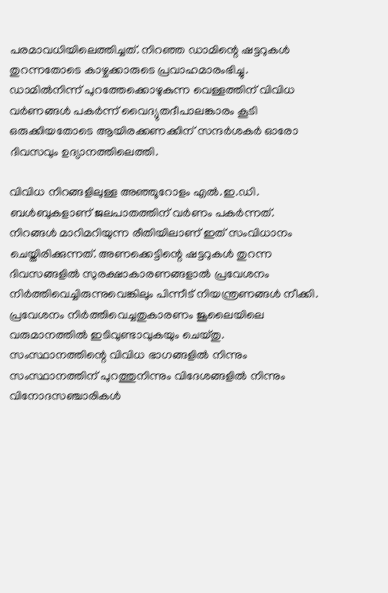പരമാവധിയിലെത്തിച്ചത്. നിറഞ്ഞ ഡാമിന്റെ ഷട്ടറുകൾ തുറന്നതോടെ കാഴ്ചക്കാരുടെ പ്രവാഹമാരംഭിച്ചു. ഡാമിൽനിന്ന് പുറത്തേക്കൊഴുകുന്ന വെള്ളത്തിന് വിവിധ വർണങ്ങൾ പകർന്ന് വൈദ്യുതദീപാലങ്കാരം കൂടി ഒരുക്കിയതോടെ ആയിരക്കണക്കിന് സന്ദർശകർ ഓരോ ദിവസവും ഉദ്യാനത്തിലെത്തി.

വിവിധ നിറങ്ങളിലുള്ള അഞ്ഞൂറോളം എൽ.ഇ.ഡി. ബൾബുകളാണ് ജലപാതത്തിന് വർണം പകർന്നത്. നിറങ്ങൾ മാറിമറിയുന്ന രീതിയിലാണ് ഇത് സംവിധാനം ചെയ്തിരിക്കുന്നത്. അണക്കെട്ടിന്റെ ഷട്ടറുകൾ തുറന്ന ദിവസങ്ങളിൽ സുരക്ഷാകാരണങ്ങളാൽ പ്രവേശനം നിർത്തിവെച്ചിരുന്നുവെങ്കിലും പിന്നീട് നിയന്ത്രണങ്ങൾ നീക്കി. പ്രവേശനം നിർത്തിവെച്ചതുകാരണം ജൂലൈയിലെ വരുമാനത്തിൽ ഇടിവുണ്ടാവുകയും ചെയ്തു. സംസ്ഥാനത്തിന്റെ വിവിധ ഭാഗങ്ങളിൽ നിന്നും സംസ്ഥാനത്തിന് പുറത്തുനിന്നും വിദേശങ്ങളിൽ നിന്നും വിനോദസഞ്ചാരികൾ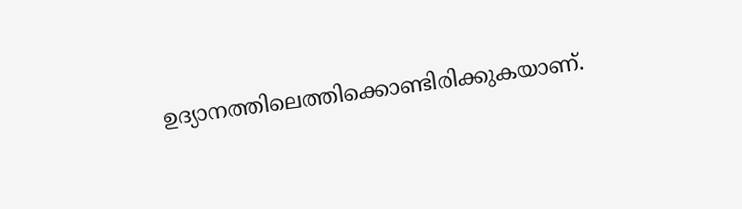ഉദ്യാനത്തിലെത്തിക്കൊണ്ടിരിക്കുകയാണ്.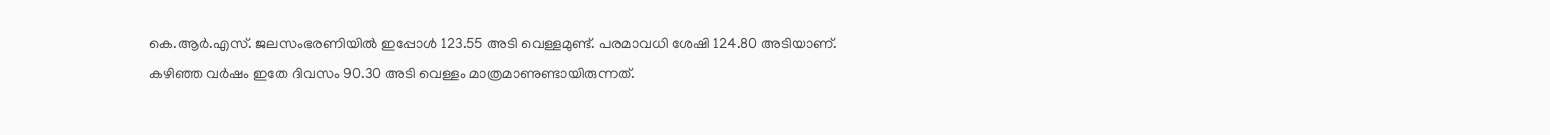കെ.ആർ.എസ്. ജലസംഭരണിയിൽ ഇപ്പോൾ 123.55 അടി വെള്ളമുണ്ട്. പരമാവധി ശേഷി 124.80 അടിയാണ്. കഴിഞ്ഞ വർഷം ഇതേ ദിവസം 90.30 അടി വെള്ളം മാത്രമാണുണ്ടായിരുന്നത്.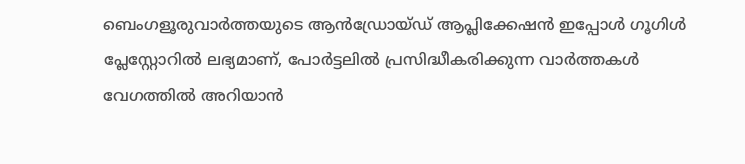ബെംഗളൂരുവാർത്തയുടെ ആൻഡ്രോയ്ഡ് ആപ്ലിക്കേഷൻ ഇപ്പോൾ ഗൂഗിൾ പ്ലേസ്റ്റോറിൽ ലഭ്യമാണ്, പോർട്ടലിൽ പ്രസിദ്ധീകരിക്കുന്ന വാർത്തകൾ വേഗത്തിൽ അറിയാൻ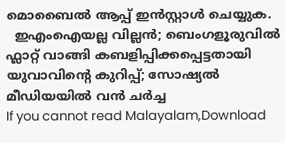മൊബൈൽ ആപ്പ് ഇൻസ്റ്റാൾ ചെയ്യുക.
  ഇഎംഐയല്ല വില്ലൻ; ബെംഗളൂരുവിൽ ഫ്ലാറ്റ് വാങ്ങി കബളിപ്പിക്കപ്പെട്ടതായി യുവാവിന്റെ കുറിപ്പ്; സോഷ്യൽ മീഡിയയിൽ വൻ ചർച്ച
If you cannot read Malayalam,Download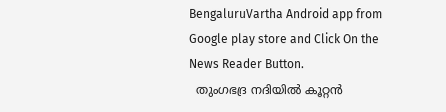BengaluruVartha Android app from Google play store and Click On the News Reader Button.
  തുംഗഭദ്ര നദിയിൽ കൂറ്റൻ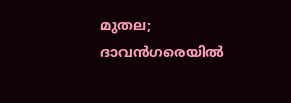മുതല; ദാവൻഗരെയിൽ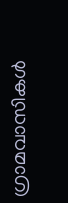ഗ്രാമവാസികൾ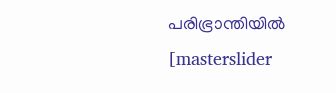പരിഭ്രാന്തിയിൽ
[masterslider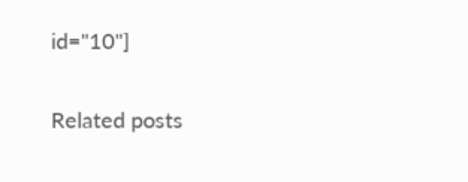id="10"]

Related posts